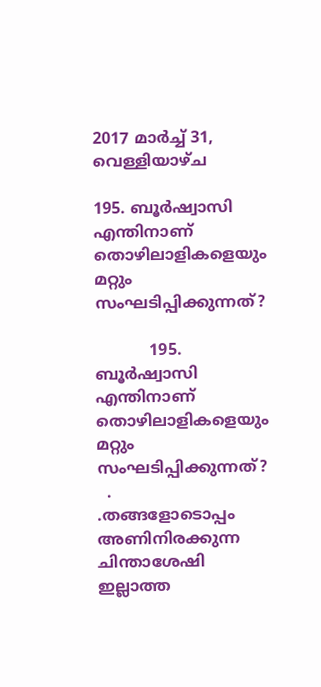2017 മാർച്ച് 31, വെള്ളിയാഴ്‌ച

195. ബൂർഷ്വാസി എന്തിനാണ് തൊഴിലാളികളെയും മറ്റും സംഘടിപ്പിക്കുന്നത്?

           195. ബൂർഷ്വാസി  എന്തിനാണ്  തൊഴിലാളികളെയും മറ്റും                                   സംഘടിപ്പിക്കുന്നത്?
  .       .തങ്ങളോടൊപ്പം അണിനിരക്കുന്ന ചിന്താശേഷി ഇല്ലാത്ത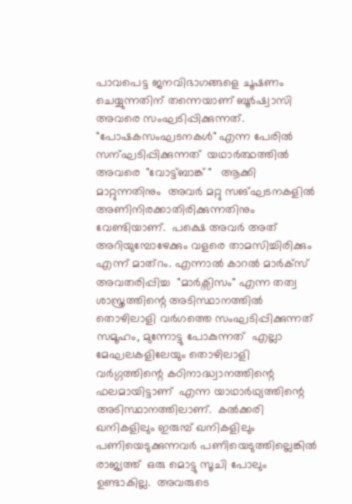പാവപെട്ട ജനവിഭാഗങ്ങളെ ചൂഷണം  ചെയ്യുന്നതിന് തന്നെയാണ് ബൂർഷ്വാസി അവരെ സംഘടിപ്പിക്കുന്നത്.  "പോഷകസംഘടനകൾ" എന്ന പേരിൽ സന്ഘടിപ്പിക്കുന്നത്  യഥാർത്ഥത്തിൽ അവരെ  "വോട്ട്ബാങ്ക് "   ആക്കി മാറ്റുന്നതിനും  അവർ മറ്റു സങ്ഘടനകളിൽ അണിനിരക്കാതിരിക്കുന്നതിനും വേണ്ടിയാണ്.  പക്ഷെ അവർ അത് അറിയുമ്പോഴേക്കും വളരെ താമസിച്ചിരിക്കും എന്ന് മാത്റം. എന്നാൽ കാറൽ മാർക്സ്  അവതരിപ്പിച്ച  "മാർക്സിസം" എന്ന തത്വ ശാസ്ത്രത്തിന്റെ അടിസ്ഥാനത്തിൽ തൊഴിലാളി വർഗത്തെ സംഘടിപ്പിക്കുന്നത്  സമൂഹം, മുന്നോട്ടു പോകുന്നത്  എല്ലാ മേഘലകളിലേയും തൊഴിലാളി വർഗ്ഗത്തിന്റെ കഠിനാദ്ധ്വാനത്തിന്റെ ഫലമായിട്ടാണ്  എന്ന യാഥാർഥ്യത്തിന്റെ അടിസ്ഥാനത്തിലാണ്.  കൽക്കരി ഖനികളിലും ഇരുമ്പ് ഖനികളിലും പണിയെടുക്കുന്നവർ പണിയെടുത്തില്ലെങ്കിൽ രാജ്യത്ത്  ഒരു മൊട്ടു സൂചി പോലും ഉണ്ടാകില്ല.  അവരുടെ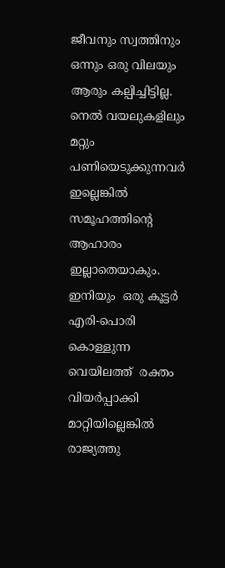ജീവനും സ്വത്തിനും ഒന്നും ഒരു വിലയും ആരും കല്പിച്ചിട്ടില്ല.  നെൽ വയലുകളിലും മറ്റും പണിയെടുക്കുന്നവർ ഇല്ലെങ്കിൽ സമൂഹത്തിന്റെ ആഹാരം ഇല്ലാതെയാകും. ഇനിയും  ഒരു കൂട്ടർ എരി-പൊരി കൊള്ളുന്ന വെയിലത്ത്  രക്തം വിയർപ്പാക്കി മാറ്റിയില്ലെങ്കിൽ രാജ്യത്തു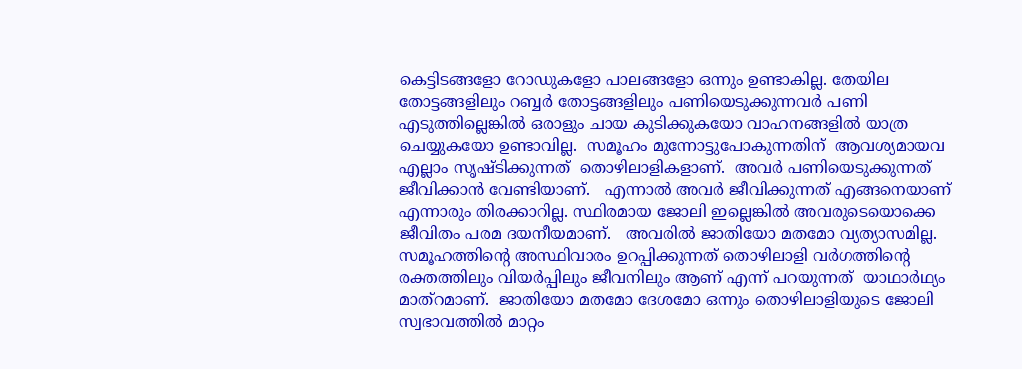കെട്ടിടങ്ങളോ റോഡുകളോ പാലങ്ങളോ ഒന്നും ഉണ്ടാകില്ല. തേയില തോട്ടങ്ങളിലും റബ്ബർ തോട്ടങ്ങളിലും പണിയെടുക്കുന്നവർ പണി എടുത്തില്ലെങ്കിൽ ഒരാളും ചായ കുടിക്കുകയോ വാഹനങ്ങളിൽ യാത്ര ചെയ്യുകയോ ഉണ്ടാവില്ല.  സമൂഹം മുന്നോട്ടുപോകുന്നതിന്  ആവശ്യമായവ എല്ലാം സൃഷ്ടിക്കുന്നത്  തൊഴിലാളികളാണ്.  അവർ പണിയെടുക്കുന്നത് ജീവിക്കാൻ വേണ്ടിയാണ്.   എന്നാൽ അവർ ജീവിക്കുന്നത് എങ്ങനെയാണ് എന്നാരും തിരക്കാറില്ല. സ്ഥിരമായ ജോലി ഇല്ലെങ്കിൽ അവരുടെയൊക്കെ ജീവിതം പരമ ദയനീയമാണ്.   അവരിൽ ജാതിയോ മതമോ വ്യത്യാസമില്ല.  സമൂഹത്തിന്റെ അസ്ഥിവാരം ഉറപ്പിക്കുന്നത് തൊഴിലാളി വർഗത്തിന്റെ  രക്തത്തിലും വിയർപ്പിലും ജീവനിലും ആണ് എന്ന് പറയുന്നത്  യാഥാർഥ്യം മാത്റമാണ്.  ജാതിയോ മതമോ ദേശമോ ഒന്നും തൊഴിലാളിയുടെ ജോലി സ്വഭാവത്തിൽ മാറ്റം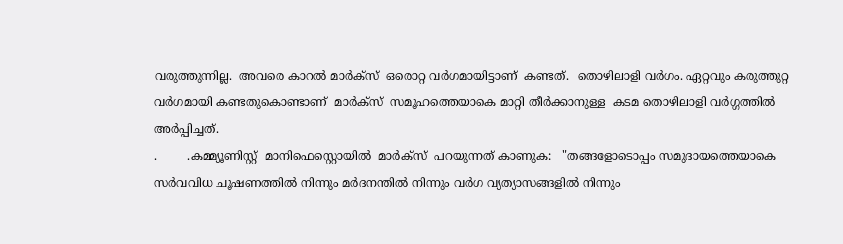വരുത്തുന്നില്ല.  അവരെ കാറൽ മാർക്സ്  ഒരൊറ്റ വർഗമായിട്ടാണ്  കണ്ടത്.  തൊഴിലാളി വർഗം. ഏറ്റവും കരുത്തുറ്റ വർഗമായി കണ്ടതുകൊണ്ടാണ്  മാർക്സ്  സമൂഹത്തെയാകെ മാറ്റി തീർക്കാനുള്ള  കടമ തൊഴിലാളി വർഗ്ഗത്തിൽ അർപ്പിച്ചത്.
.        .കമ്മ്യൂണിസ്റ്റ്  മാനിഫെസ്റ്റൊയിൽ  മാർക്സ്  പറയുന്നത് കാണുക:   "തങ്ങളോടൊപ്പം സമുദായത്തെയാകെ സർവവിധ ചൂഷണത്തിൽ നിന്നും മർദനന്തിൽ നിന്നും വർഗ വ്യത്യാസങ്ങളിൽ നിന്നും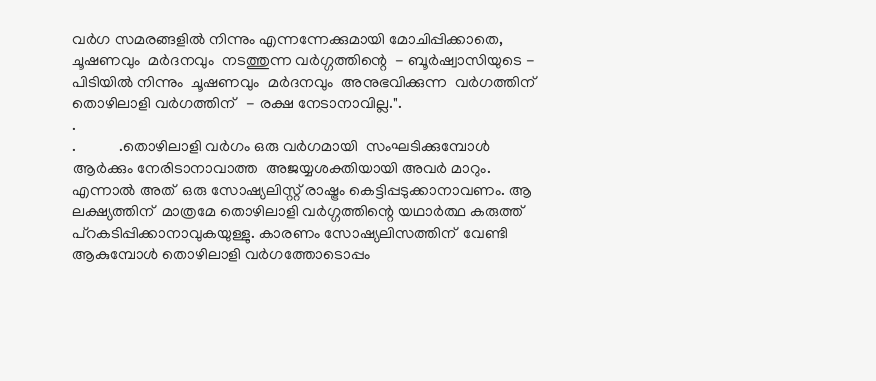വർഗ സമരങ്ങളിൽ നിന്നും എന്നന്നേക്കുമായി മോചിപ്പിക്കാതെ, ചൂഷണവും  മർദനവും  നടത്തുന്ന വർഗ്ഗത്തിന്റെ  - ബൂർഷ്വാസിയുടെ - പിടിയിൽ നിന്നും  ചൂഷണവും  മർദനവും  അനുഭവിക്കുന്ന  വർഗത്തിന്  തൊഴിലാളി വർഗത്തിന്   - രക്ഷ നേടാനാവില്ല.".
.
.           .തൊഴിലാളി വർഗം ഒരു വർഗമായി  സംഘടിക്കുമ്പോൾ ആർക്കും നേരിടാനാവാത്ത  അജയ്യശക്തിയായി അവർ മാറും.  എന്നാൽ അത്  ഒരു സോഷ്യലിസ്റ്റ് രാഷ്ട്രം കെട്ടിപ്പടുക്കാനാവണം. ആ ലക്ഷ്യത്തിന്  മാത്രമേ തൊഴിലാളി വർഗ്ഗത്തിന്റെ യഥാർത്ഥ കരുത്ത്  പ്റകടിപ്പിക്കാനാവുകയുള്ളു. കാരണം സോഷ്യലിസത്തിന്  വേണ്ടി ആകുമ്പോൾ തൊഴിലാളി വർഗത്തോടൊപ്പം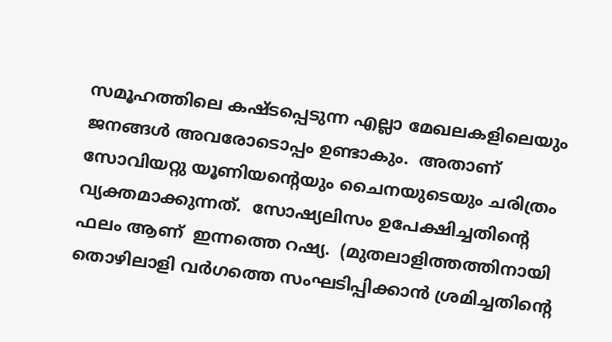സമൂഹത്തിലെ കഷ്ടപ്പെടുന്ന എല്ലാ മേഖലകളിലെയും ജനങ്ങൾ അവരോടൊപ്പം ഉണ്ടാകും.  അതാണ് സോവിയറ്റു യൂണിയന്റെയും ചൈനയുടെയും ചരിത്രം വ്യക്തമാക്കുന്നത്.  സോഷ്യലിസം ഉപേക്ഷിച്ചതിന്റെ ഫലം ആണ്  ഇന്നത്തെ റഷ്യ.  (മുതലാളിത്തത്തിനായി  തൊഴിലാളി വർഗത്തെ സംഘടിപ്പിക്കാൻ ശ്രമിച്ചതിന്റെ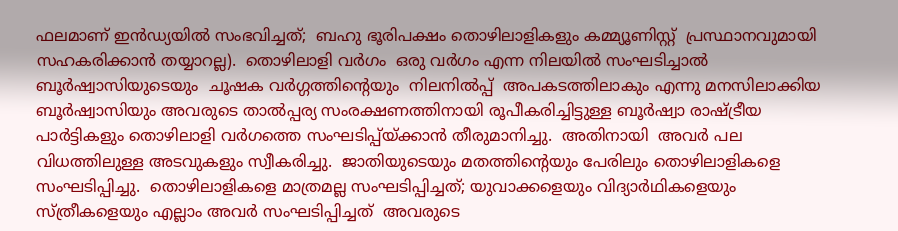ഫലമാണ് ഇൻഡ്യയിൽ സംഭവിച്ചത്;  ബഹു ഭൂരിപക്ഷം തൊഴിലാളികളും കമ്മ്യൂണിസ്റ്റ്  പ്രസ്ഥാനവുമായി സഹകരിക്കാൻ തയ്യാറല്ല).  തൊഴിലാളി വർഗം  ഒരു വർഗം എന്ന നിലയിൽ സംഘടിച്ചാൽ  ബൂർഷ്വാസിയുടെയും  ചൂഷക വർഗ്ഗത്തിന്റെയും  നിലനിൽപ്പ്  അപകടത്തിലാകും എന്നു മനസിലാക്കിയ ബൂർഷ്വാസിയും അവരുടെ താൽപ്പര്യ സംരക്ഷണത്തിനായി രൂപീകരിച്ചിട്ടുള്ള ബൂർഷ്വാ രാഷ്ട്രീയ പാർട്ടികളും തൊഴിലാളി വർഗത്തെ സംഘടിപ്പ്യ്ക്കാൻ തീരുമാനിച്ചു.  അതിനായി  അവർ പല വിധത്തിലുള്ള അടവുകളും സ്വീകരിച്ചു.  ജാതിയുടെയും മതത്തിന്റെയും പേരിലും തൊഴിലാളികളെ സംഘടിപ്പിച്ചു.  തൊഴിലാളികളെ മാത്രമല്ല സംഘടിപ്പിച്ചത്; യുവാക്കളെയും വിദ്യാർഥികളെയും സ്ത്രീകളെയും എല്ലാം അവർ സംഘടിപ്പിച്ചത്  അവരുടെ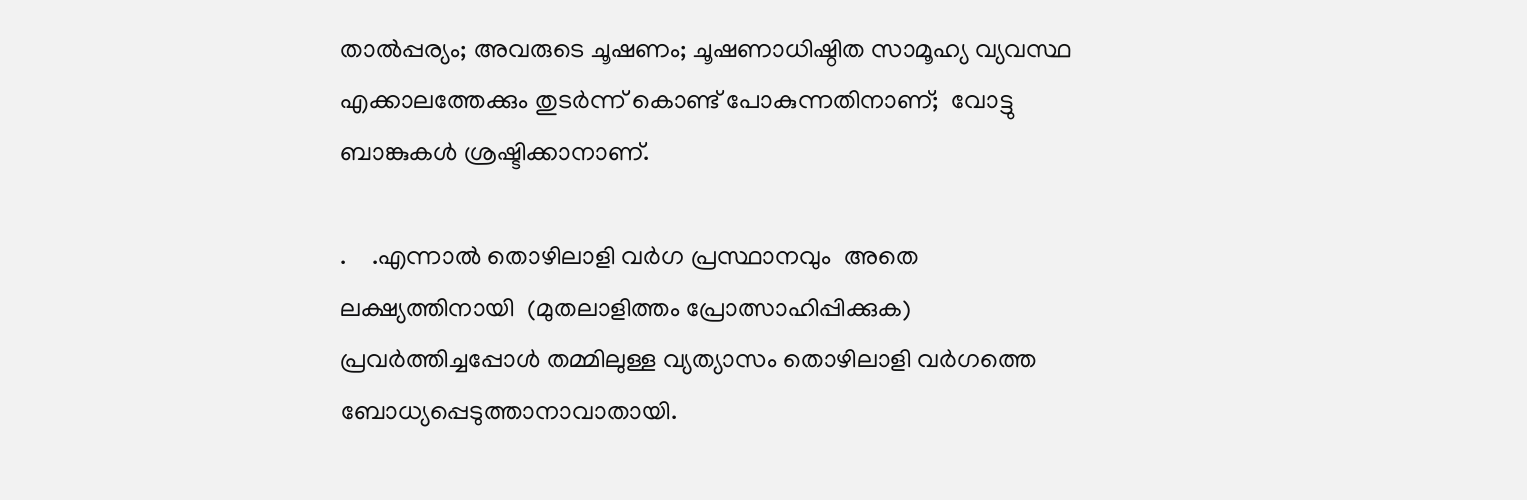താൽപ്പര്യം; അവരുടെ ചൂഷണം; ചൂഷണാധിഷ്ഠിത സാമൂഹ്യ വ്യവസ്ഥ എക്കാലത്തേക്കും തുടർന്ന് കൊണ്ട് പോകുന്നതിനാണ്;  വോട്ടു ബാങ്കുകൾ ശ്രഷ്ടിക്കാനാണ്.

.    .എന്നാൽ തൊഴിലാളി വർഗ പ്രസ്ഥാനവും  അതെ ലക്ഷ്യത്തിനായി  (മുതലാളിത്തം പ്രോത്സാഹിപ്പിക്കുക) പ്രവർത്തിച്ചപ്പോൾ തമ്മിലുള്ള വ്യത്യാസം തൊഴിലാളി വർഗത്തെ ബോധ്യപ്പെടുത്താനാവാതായി.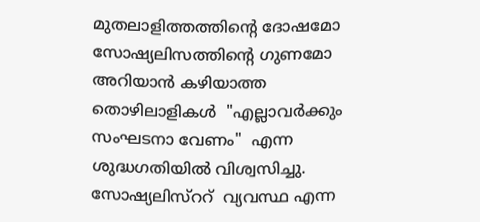മുതലാളിത്തത്തിന്റെ ദോഷമോ സോഷ്യലിസത്തിന്റെ ഗുണമോ അറിയാൻ കഴിയാത്ത തൊഴിലാളികൾ  "എല്ലാവർക്കും സംഘടനാ വേണം"  എന്ന  ശുദ്ധഗതിയിൽ വിശ്വസിച്ചു.  സോഷ്യലിസ്ററ്  വ്യവസ്ഥ എന്ന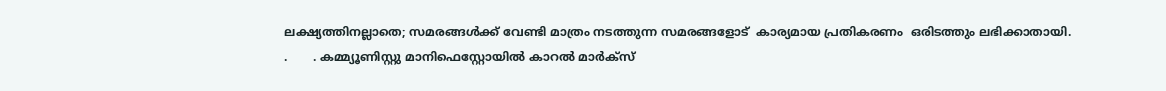ലക്ഷ്യത്തിനല്ലാതെ; സമരങ്ങൾക്ക് വേണ്ടി മാത്രം നടത്തുന്ന സമരങ്ങളോട്  കാര്യമായ പ്രതികരണം  ഒരിടത്തും ലഭിക്കാതായി.
.       . കമ്മ്യൂണിസ്റ്റു മാനിഫെസ്റ്റോയിൽ കാറൽ മാർക്സ്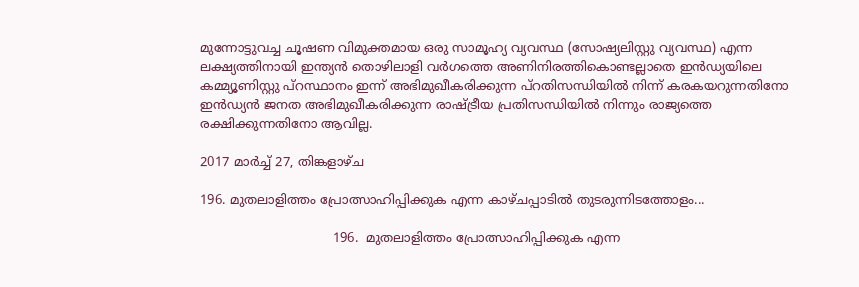മുന്നോട്ടുവച്ച ചൂഷണ വിമുക്തമായ ഒരു സാമൂഹ്യ വ്യവസ്ഥ (സോഷ്യലിസ്റ്റു വ്യവസ്ഥ) എന്ന ലക്ഷ്യത്തിനായി ഇന്ത്യൻ തൊഴിലാളി വർഗത്തെ അണിനിരത്തികൊണ്ടല്ലാതെ ഇൻഡ്യയിലെ കമ്മ്യൂണിസ്റ്റു പ്റസ്ഥാനം ഇന്ന് അഭിമുഖീകരിക്കുന്ന പ്റതിസന്ധിയിൽ നിന്ന് കരകയറുന്നതിനോ ഇൻഡ്യൻ ജനത അഭിമുഖീകരിക്കുന്ന രാഷ്ട്രീയ പ്രതിസന്ധിയിൽ നിന്നും രാജ്യത്തെ രക്ഷിക്കുന്നതിനോ ആവില്ല.

2017 മാർച്ച് 27, തിങ്കളാഴ്‌ച

196. മുതലാളിത്തം പ്രോത്സാഹിപ്പിക്കുക എന്ന കാഴ്ചപ്പാടിൽ തുടരുന്നിടത്തോളം...

                                 196.  മുതലാളിത്തം പ്രോത്സാഹിപ്പിക്കുക എന്ന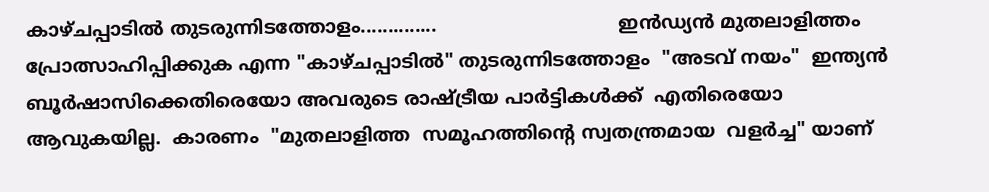കാഴ്ചപ്പാടിൽ തുടരുന്നിടത്തോളം..............                               ഇൻഡ്യൻ മുതലാളിത്തം പ്രോത്സാഹിപ്പിക്കുക എന്ന "കാഴ്ചപ്പാടിൽ" തുടരുന്നിടത്തോളം  "അടവ് നയം"  ഇന്ത്യൻ ബൂർഷാസിക്കെതിരെയോ അവരുടെ രാഷ്ട്രീയ പാർട്ടികൾക്ക്  എതിരെയോ ആവുകയില്ല.  കാരണം  "മുതലാളിത്ത  സമൂഹത്തിന്റെ സ്വതന്ത്രമായ  വളർച്ച" യാണ്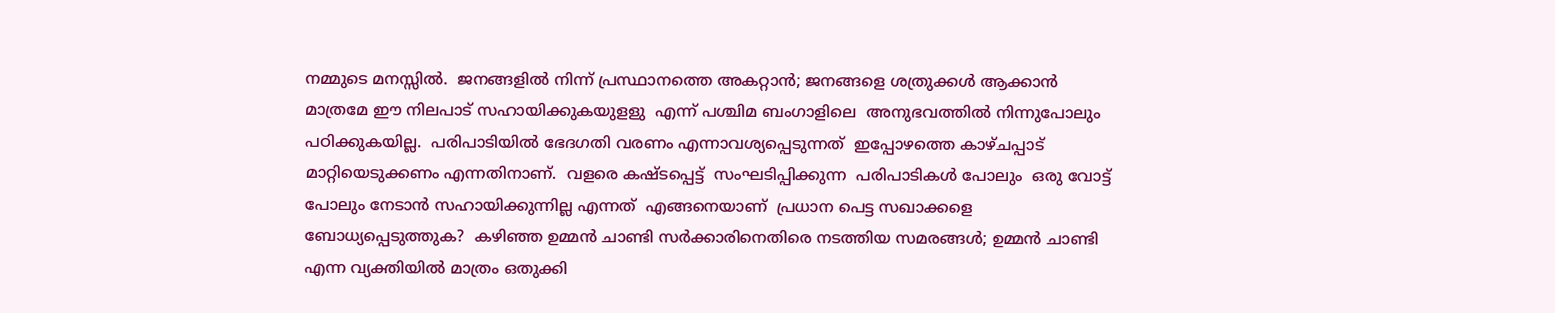നമ്മുടെ മനസ്സിൽ.  ജനങ്ങളിൽ നിന്ന് പ്രസ്ഥാനത്തെ അകറ്റാൻ; ജനങ്ങളെ ശത്രുക്കൾ ആക്കാൻ  മാത്രമേ ഈ നിലപാട് സഹായിക്കുകയുളളു  എന്ന് പശ്ചിമ ബംഗാളിലെ  അനുഭവത്തിൽ നിന്നുപോലും പഠിക്കുകയില്ല.  പരിപാടിയിൽ ഭേദഗതി വരണം എന്നാവശ്യപ്പെടുന്നത്  ഇപ്പോഴത്തെ കാഴ്ചപ്പാട് മാറ്റിയെടുക്കണം എന്നതിനാണ്.  വളരെ കഷ്ടപ്പെട്ട്  സംഘടിപ്പിക്കുന്ന  പരിപാടികൾ പോലും  ഒരു വോട്ട്  പോലും നേടാൻ സഹായിക്കുന്നില്ല എന്നത്  എങ്ങനെയാണ്  പ്രധാന പെട്ട സഖാക്കളെ  ബോധ്യപ്പെടുത്തുക?  കഴിഞ്ഞ ഉമ്മൻ ചാണ്ടി സർക്കാരിനെതിരെ നടത്തിയ സമരങ്ങൾ; ഉമ്മൻ ചാണ്ടി എന്ന വ്യക്തിയിൽ മാത്രം ഒതുക്കി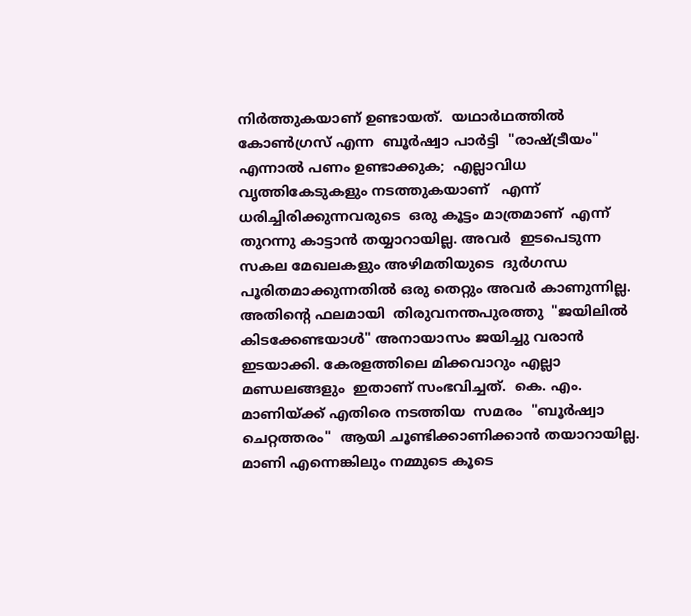നിർത്തുകയാണ് ഉണ്ടായത്.  യഥാർഥത്തിൽ കോൺഗ്രസ് എന്ന  ബൂർഷ്വാ പാർട്ടി  "രാഷ്ട്രീയം"  എന്നാൽ പണം ഉണ്ടാക്കുക;  എല്ലാവിധ വൃത്തികേടുകളും നടത്തുകയാണ്   എന്ന്  ധരിച്ചിരിക്കുന്നവരുടെ  ഒരു കൂട്ടം മാത്രമാണ്  എന്ന് തുറന്നു കാട്ടാൻ തയ്യാറായില്ല. അവർ  ഇടപെടുന്ന സകല മേഖലകളും അഴിമതിയുടെ  ദുർഗന്ധ പൂരിതമാക്കുന്നതിൽ ഒരു തെറ്റും അവർ കാണുന്നില്ല.  അതിന്റെ ഫലമായി  തിരുവനന്തപുരത്തു  "ജയിലിൽ കിടക്കേണ്ടയാൾ" അനായാസം ജയിച്ചു വരാൻ ഇടയാക്കി. കേരളത്തിലെ മിക്കവാറും എല്ലാ മണ്ഡലങ്ങളും  ഇതാണ് സംഭവിച്ചത്.  കെ. എം. മാണിയ്ക്ക് എതിരെ നടത്തിയ  സമരം  "ബൂർഷ്വാ  ചെറ്റത്തരം"  ആയി ചൂണ്ടിക്കാണിക്കാൻ തയാറായില്ല.  മാണി എന്നെങ്കിലും നമ്മുടെ കൂടെ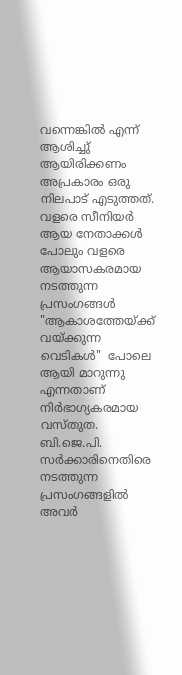വന്നെങ്കിൽ എന്ന് ആശിച്ചു്  ആയിരിക്കണം  അപ്രകാരം ഒരു നിലപാട് എടുത്തത്.  വളരെ സീനിയർ ആയ നേതാക്കൾ പോലും വളരെ ആയാസകരമായ നടത്തുന്ന പ്രസംഗങ്ങൾ  "ആകാശത്തേയ്ക്ക്  വയ്ക്കുന്ന വെടികൾ"  പോലെ ആയി മാറുന്നു എന്നതാണ്  നിർഭാഗ്യകരമായ വസ്തുത.  ബി.ജെ.പി. സർക്കാരിനെതിരെ  നടത്തുന്ന പ്രസംഗങ്ങളിൽ അവർ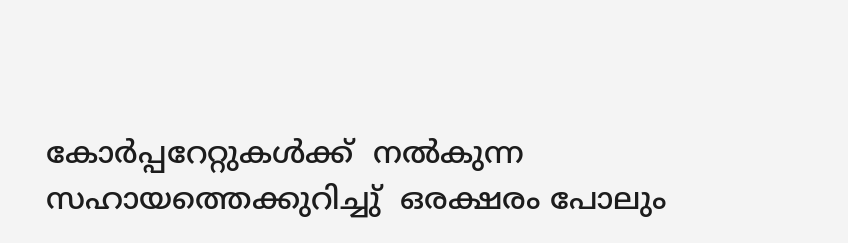കോർപ്പറേറ്റുകൾക്ക്‌  നൽകുന്ന  സഹായത്തെക്കുറിച്ചു്  ഒരക്ഷരം പോലും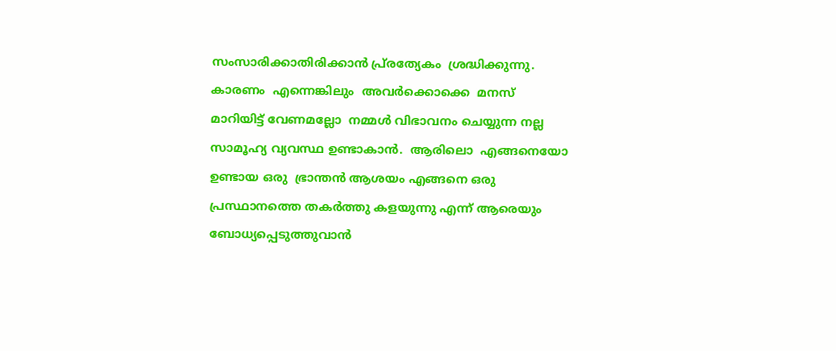സംസാരിക്കാതിരിക്കാൻ പ്ര്രത്യേകം  ശ്രദ്ധിക്കുന്നു.  കാരണം  എന്നെങ്കിലും  അവർക്കൊക്കെ  മനസ് മാറിയിട്ട് വേണമല്ലോ  നമ്മൾ വിഭാവനം ചെയ്യുന്ന നല്ല സാമൂഹ്യ വ്യവസ്ഥ ഉണ്ടാകാൻ.  ആരിലൊ  എങ്ങനെയോ ഉണ്ടായ ഒരു  ഭ്രാന്തൻ ആശയം എങ്ങനെ ഒരു പ്രസ്ഥാനത്തെ തകർത്തു കളയുന്നു എന്ന് ആരെയും ബോധ്യപ്പെടുത്തുവാൻ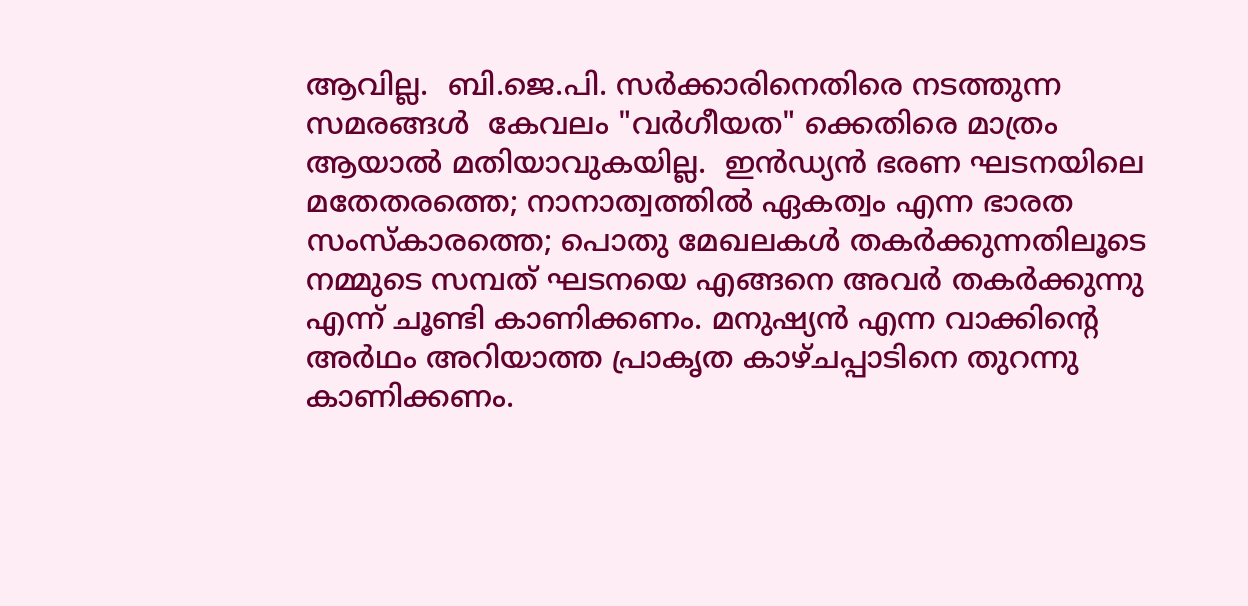ആവില്ല.  ബി.ജെ.പി. സർക്കാരിനെതിരെ നടത്തുന്ന സമരങ്ങൾ  കേവലം "വർഗീയത" ക്കെതിരെ മാത്രം ആയാൽ മതിയാവുകയില്ല.  ഇൻഡ്യൻ ഭരണ ഘടനയിലെ  മതേതരത്തെ; നാനാത്വത്തിൽ ഏകത്വം എന്ന ഭാരത സംസ്കാരത്തെ; പൊതു മേഖലകൾ തകർക്കുന്നതിലൂടെ നമ്മുടെ സമ്പത് ഘടനയെ എങ്ങനെ അവർ തകർക്കുന്നു എന്ന് ചൂണ്ടി കാണിക്കണം. മനുഷ്യൻ എന്ന വാക്കിന്റെ അർഥം അറിയാത്ത പ്രാകൃത കാഴ്ചപ്പാടിനെ തുറന്നു കാണിക്കണം.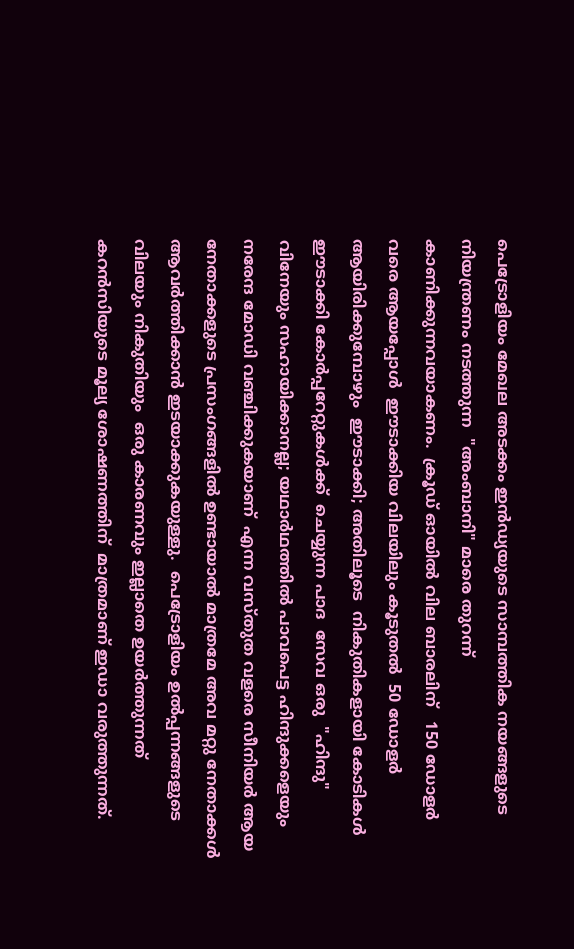പെട്രോളിയം മേഖല അടക്കം ഇൻഡ്യയുടെ സാമ്പത്തിക നയങ്ങളുടെ നിയന്ത്രണം നടത്തുന്ന  "അംബാനി" മാരെ തുറന്ന് കാണിക്കുന്നവയാകണം.  ക്രൂഡ് ഓയിൽ വില ബാരലിന്   150 ഡോളർ വരെ ആയപ്പോൾ  ഈടാക്കിയ വിലയിലും കൂടുതൽ  50 ഡോളർ ആയിരിക്കുമ്പോഴും  ഈടാക്കി; അതിലൂടെ  നികുതികളായി കോടികൾ ഈടാക്കി കോർപ്പറേറ്റുകൾക്ക്  ചെയ്യുന്ന പാദ  സേവ ഒരു  "ഹിന്ദു" വിനേയും സഹായിക്കാനല്ല; യഥാർഥത്തിൽ പാവപെട്ട ഹിന്ദുക്കളെയും നരേന്ദ മോഡി വഞ്ചിക്കുകയാണ്  എന്ന വസ്തുത വളരെ സീനിയർ ആയ നേതാക്കളുടെ പ്രസംഗങ്ങളിൽ ഉണ്ടായാൽ മാത്രമേ അവ മറ്റു നേതാക്കൾ ആവർത്തിക്കാൻ ഇടയാക്കുകയുള്ളു.  പെട്രോളിയം ഉൽപ്പന്നങ്ങളുടെ വിലയും നികുതിയും  ഒരു കാരണവും ഇല്ലാതെ ഉയർത്തുന്നത്   കറൻസിയുടെ മൂല്യ ശോഷണത്തിന്  മാത്രമാണ് ഇഡാ വരുത്തുന്നത്.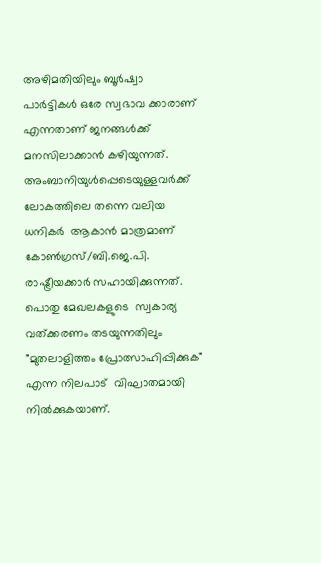അഴിമതിയിലും ബൂർഷ്വാ പാർട്ടികൾ ഒരേ സ്വഭാവ ക്കാരാണ്   എന്നതാണ് ജനങ്ങൾക്ക് മനസിലാക്കാൻ കഴിയുന്നത്.  അംബാനിയുൾപ്പെടെയുള്ളവർക്ക്   ലോകത്തിലെ തന്നെ വലിയ ധനികർ  ആകാൻ മാത്രമാണ്  കോൺഗ്രസ്/ബി.ജെ.പി. രാഷ്ട്രീയക്കാർ സഹായിക്കുന്നത്.  പൊതു മേഖലകളുടെ  സ്വകാര്യ വത്ക്കരണം തടയുന്നതിലും "മുതലാളിത്തം പ്രോത്സാഹിപ്പിക്കുക" എന്ന നിലപാട്  വിഘാതമായി നിൽക്കുകയാണ്.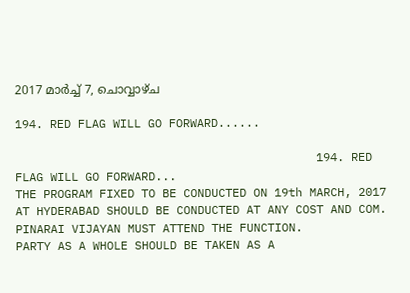2017 മാർച്ച് 7, ചൊവ്വാഴ്ച

194. RED FLAG WILL GO FORWARD......

                                           194. RED FLAG WILL GO FORWARD...
THE PROGRAM FIXED TO BE CONDUCTED ON 19th MARCH, 2017 AT HYDERABAD SHOULD BE CONDUCTED AT ANY COST AND COM. PINARAI VIJAYAN MUST ATTEND THE FUNCTION.
PARTY AS A WHOLE SHOULD BE TAKEN AS A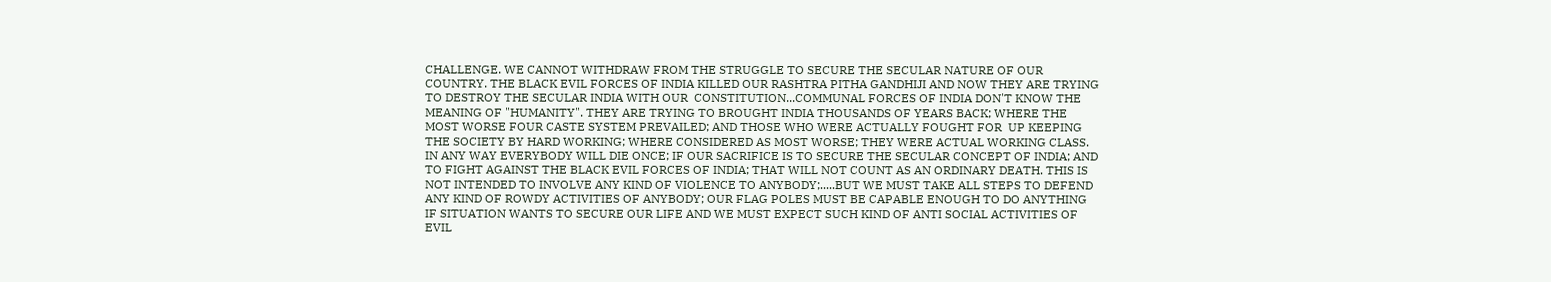CHALLENGE. WE CANNOT WITHDRAW FROM THE STRUGGLE TO SECURE THE SECULAR NATURE OF OUR COUNTRY. THE BLACK EVIL FORCES OF INDIA KILLED OUR RASHTRA PITHA GANDHIJI AND NOW THEY ARE TRYING TO DESTROY THE SECULAR INDIA WITH OUR  CONSTITUTION...COMMUNAL FORCES OF INDIA DON'T KNOW THE MEANING OF "HUMANITY". THEY ARE TRYING TO BROUGHT INDIA THOUSANDS OF YEARS BACK; WHERE THE MOST WORSE FOUR CASTE SYSTEM PREVAILED; AND THOSE WHO WERE ACTUALLY FOUGHT FOR  UP KEEPING THE SOCIETY BY HARD WORKING; WHERE CONSIDERED AS MOST WORSE; THEY WERE ACTUAL WORKING CLASS. IN ANY WAY EVERYBODY WILL DIE ONCE; IF OUR SACRIFICE IS TO SECURE THE SECULAR CONCEPT OF INDIA; AND TO FIGHT AGAINST THE BLACK EVIL FORCES OF INDIA; THAT WILL NOT COUNT AS AN ORDINARY DEATH. THIS IS NOT INTENDED TO INVOLVE ANY KIND OF VIOLENCE TO ANYBODY;.....BUT WE MUST TAKE ALL STEPS TO DEFEND ANY KIND OF ROWDY ACTIVITIES OF ANYBODY; OUR FLAG POLES MUST BE CAPABLE ENOUGH TO DO ANYTHING IF SITUATION WANTS TO SECURE OUR LIFE AND WE MUST EXPECT SUCH KIND OF ANTI SOCIAL ACTIVITIES OF EVIL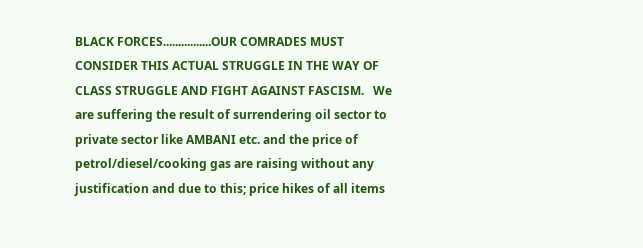BLACK FORCES................OUR COMRADES MUST CONSIDER THIS ACTUAL STRUGGLE IN THE WAY OF CLASS STRUGGLE AND FIGHT AGAINST FASCISM.   We are suffering the result of surrendering oil sector to private sector like AMBANI etc. and the price of petrol/diesel/cooking gas are raising without any justification and due to this; price hikes of all items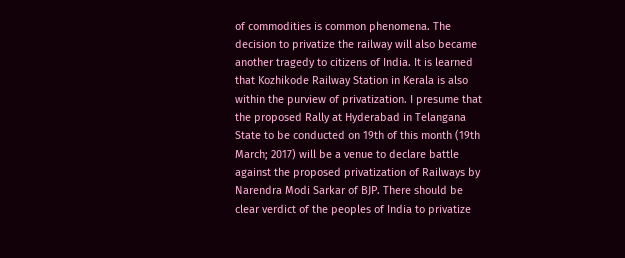of commodities is common phenomena. The decision to privatize the railway will also became another tragedy to citizens of India. It is learned that Kozhikode Railway Station in Kerala is also within the purview of privatization. I presume that the proposed Rally at Hyderabad in Telangana State to be conducted on 19th of this month (19th March; 2017) will be a venue to declare battle against the proposed privatization of Railways by Narendra Modi Sarkar of BJP. There should be clear verdict of the peoples of India to privatize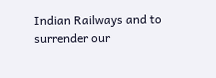Indian Railways and to surrender our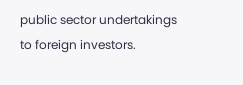public sector undertakings to foreign investors.